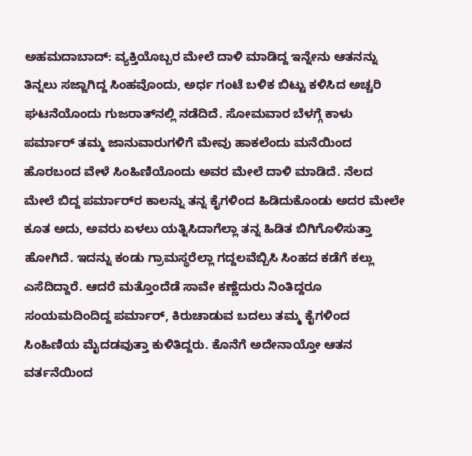ಅಹಮದಾಬಾದ್‌: ವ್ಯಕ್ತಿಯೊಬ್ಬರ ಮೇಲೆ ದಾಳಿ ಮಾಡಿದ್ದ ಇನ್ನೇನು ಆತನನ್ನು ತಿನ್ನಲು ಸಜ್ಜಾಗಿದ್ದ ಸಿಂಹವೊಂದು, ಅರ್ಧ ಗಂಟೆ ಬಳಿಕ ಬಿಟ್ಟು ಕಳಿಸಿದ ಅಚ್ಚರಿ ಘಟನೆಯೊಂದು ಗುಜರಾತ್‌ನಲ್ಲಿ ನಡೆದಿದೆ. ಸೋಮವಾರ ಬೆಳಗ್ಗೆ ಕಾಳು ಪರ್ಮಾರ್‌ ತಮ್ಮ ಜಾನುವಾರುಗಳಿಗೆ ಮೇವು ಹಾಕಲೆಂದು ಮನೆಯಿಂದ ಹೊರಬಂದ ವೇಳೆ ಸಿಂಹಿಣಿಯೊಂದು ಅವರ ಮೇಲೆ ದಾಳಿ ಮಾಡಿದೆ. ನೆಲದ ಮೇಲೆ ಬಿದ್ದ ಪರ್ಮಾರ್‌ರ ಕಾಲನ್ನು ತನ್ನ ಕೈಗಳಿಂದ ಹಿಡಿದುಕೊಂಡು ಅದರ ಮೇಲೇ ಕೂತ ಅದು, ಅವರು ಏಳಲು ಯತ್ನಿಸಿದಾಗೆಲ್ಲಾ ತನ್ನ ಹಿಡಿತ ಬಿಗಿಗೊಳಿಸುತ್ತಾ ಹೋಗಿದೆ. ಇದನ್ನು ಕಂಡು ಗ್ರಾಮಸ್ಥರೆಲ್ಲಾ ಗದ್ದಲವೆಬ್ಬಿಸಿ ಸಿಂಹದ ಕಡೆಗೆ ಕಲ್ಲು ಎಸೆದಿದ್ದಾರೆ. ಆದರೆ ಮತ್ತೊಂದೆಡೆ ಸಾವೇ ಕಣ್ಣೆದುರು ನಿಂತಿದ್ದರೂ ಸಂಯಮದಿಂದಿದ್ದ ಪರ್ಮಾರ್‌, ಕಿರುಚಾಡುವ ಬದಲು ತಮ್ಮ ಕೈಗಳಿಂದ ಸಿಂಹಿಣಿಯ ಮೈದಡವುತ್ತಾ ಕುಳಿತಿದ್ದರು. ಕೊನೆಗೆ ಅದೇನಾಯ್ತೋ ಆತನ ವರ್ತನೆಯಿಂದ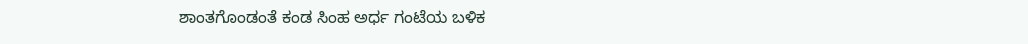ಶಾಂತಗೊಂಡಂತೆ ಕಂಡ ಸಿಂಹ ಅರ್ಧ ಗಂಟೆಯ ಬಳಿಕ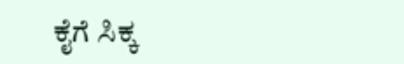ಕೈಗೆ ಸಿಕ್ಕ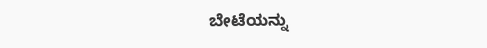ಬೇಟೆಯನ್ನು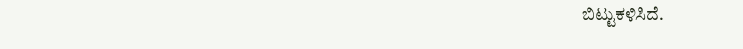ಬಿಟ್ಟುಕಳಿಸಿದೆ.